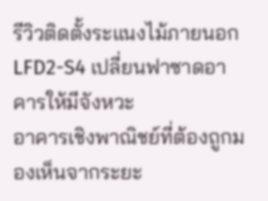รีวิวติดตั้งระแนงไม้ภายนอก LFD2-S4 เปลี่ยนฟาซาดอาคารให้มีจังหวะ
อาคารเชิงพาณิชย์ที่ต้องถูกมองเห็นจากระยะ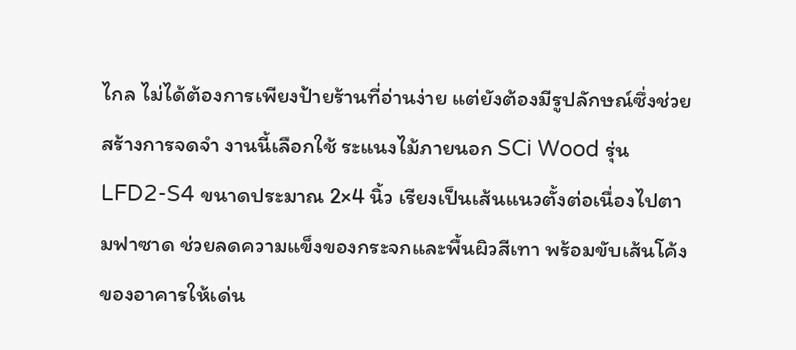ไกล ไม่ได้ต้องการเพียงป้ายร้านที่อ่านง่าย แต่ยังต้องมีรูปลักษณ์ซึ่งช่วยสร้างการจดจำ งานนี้เลือกใช้ ระแนงไม้ภายนอก SCi Wood รุ่น LFD2-S4 ขนาดประมาณ 2×4 นิ้ว เรียงเป็นเส้นแนวตั้งต่อเนื่องไปตามฟาซาด ช่วยลดความแข็งของกระจกและพื้นผิวสีเทา พร้อมขับเส้นโค้งของอาคารให้เด่น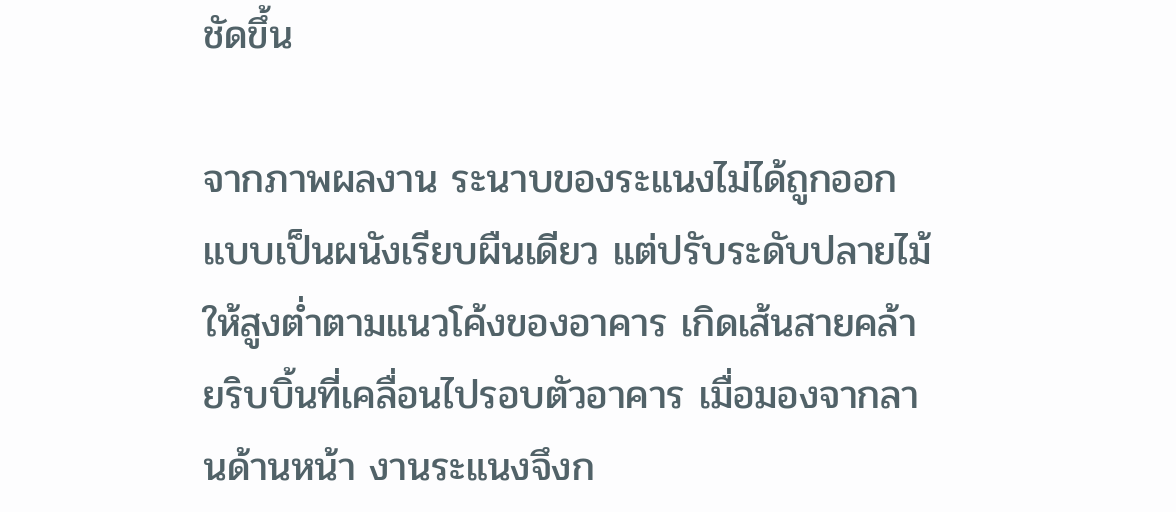ชัดขึ้น

จากภาพผลงาน ระนาบของระแนงไม่ได้ถูกออกแบบเป็นผนังเรียบผืนเดียว แต่ปรับระดับปลายไม้ให้สูงต่ำตามแนวโค้งของอาคาร เกิดเส้นสายคล้ายริบบิ้นที่เคลื่อนไปรอบตัวอาคาร เมื่อมองจากลานด้านหน้า งานระแนงจึงก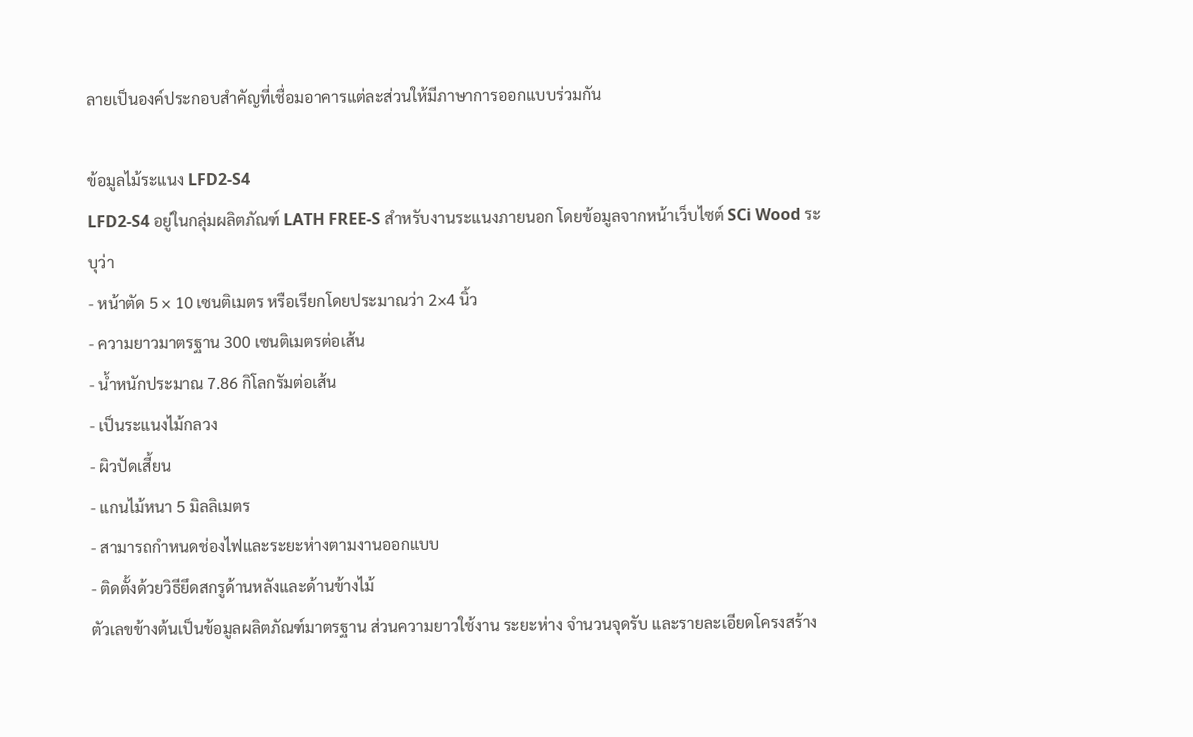ลายเป็นองค์ประกอบสำคัญที่เชื่อมอาคารแต่ละส่วนให้มีภาษาการออกแบบร่วมกัน

ข้อมูลไม้ระแนง LFD2-S4
LFD2-S4 อยู่ในกลุ่มผลิตภัณฑ์ LATH FREE-S สำหรับงานระแนงภายนอก โดยข้อมูลจากหน้าเว็บไซต์ SCi Wood ระบุว่า
- หน้าตัด 5 × 10 เซนติเมตร หรือเรียกโดยประมาณว่า 2×4 นิ้ว
- ความยาวมาตรฐาน 300 เซนติเมตรต่อเส้น
- น้ำหนักประมาณ 7.86 กิโลกรัมต่อเส้น
- เป็นระแนงไม้กลวง
- ผิวปัดเสี้ยน
- แกนไม้หนา 5 มิลลิเมตร
- สามารถกำหนดช่องไฟและระยะห่างตามงานออกแบบ
- ติดตั้งด้วยวิธียึดสกรูด้านหลังและด้านข้างไม้
ตัวเลขข้างต้นเป็นข้อมูลผลิตภัณฑ์มาตรฐาน ส่วนความยาวใช้งาน ระยะห่าง จำนวนจุดรับ และรายละเอียดโครงสร้าง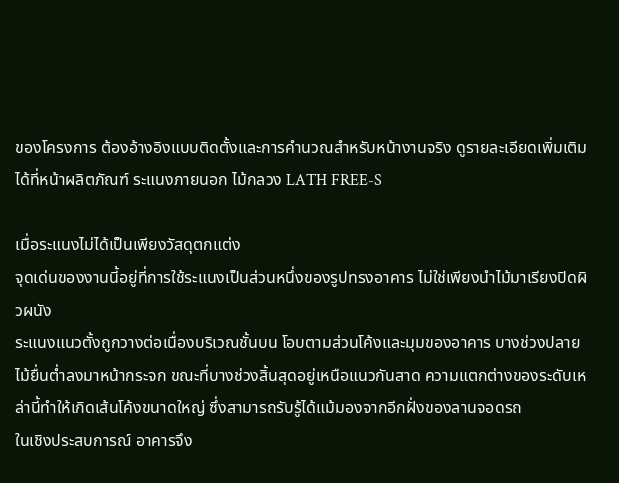ของโครงการ ต้องอ้างอิงแบบติดตั้งและการคำนวณสำหรับหน้างานจริง ดูรายละเอียดเพิ่มเติมได้ที่หน้าผลิตภัณฑ์ ระแนงภายนอก ไม้กลวง LATH FREE-S

เมื่อระแนงไม่ได้เป็นเพียงวัสดุตกแต่ง
จุดเด่นของงานนี้อยู่ที่การใช้ระแนงเป็นส่วนหนึ่งของรูปทรงอาคาร ไม่ใช่เพียงนำไม้มาเรียงปิดผิวผนัง
ระแนงแนวตั้งถูกวางต่อเนื่องบริเวณชั้นบน โอบตามส่วนโค้งและมุมของอาคาร บางช่วงปลายไม้ยื่นต่ำลงมาหน้ากระจก ขณะที่บางช่วงสิ้นสุดอยู่เหนือแนวกันสาด ความแตกต่างของระดับเหล่านี้ทำให้เกิดเส้นโค้งขนาดใหญ่ ซึ่งสามารถรับรู้ได้แม้มองจากอีกฝั่งของลานจอดรถ
ในเชิงประสบการณ์ อาคารจึง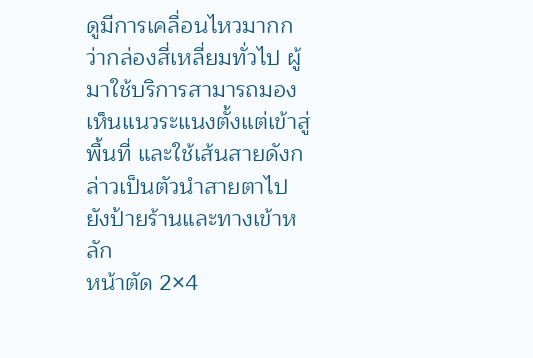ดูมีการเคลื่อนไหวมากกว่ากล่องสี่เหลี่ยมทั่วไป ผู้มาใช้บริการสามารถมองเห็นแนวระแนงตั้งแต่เข้าสู่พื้นที่ และใช้เส้นสายดังกล่าวเป็นตัวนำสายตาไปยังป้ายร้านและทางเข้าหลัก
หน้าตัด 2×4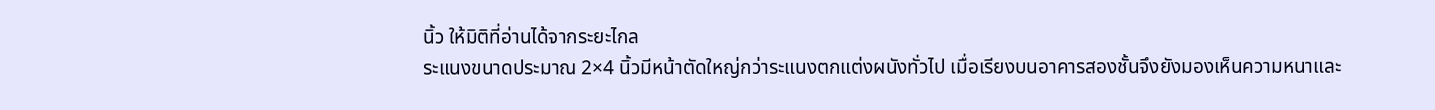นิ้ว ให้มิติที่อ่านได้จากระยะไกล
ระแนงขนาดประมาณ 2×4 นิ้วมีหน้าตัดใหญ่กว่าระแนงตกแต่งผนังทั่วไป เมื่อเรียงบนอาคารสองชั้นจึงยังมองเห็นความหนาและ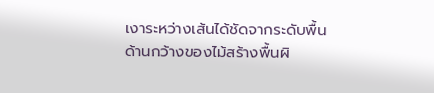เงาระหว่างเส้นได้ชัดจากระดับพื้น
ด้านกว้างของไม้สร้างพื้นผิ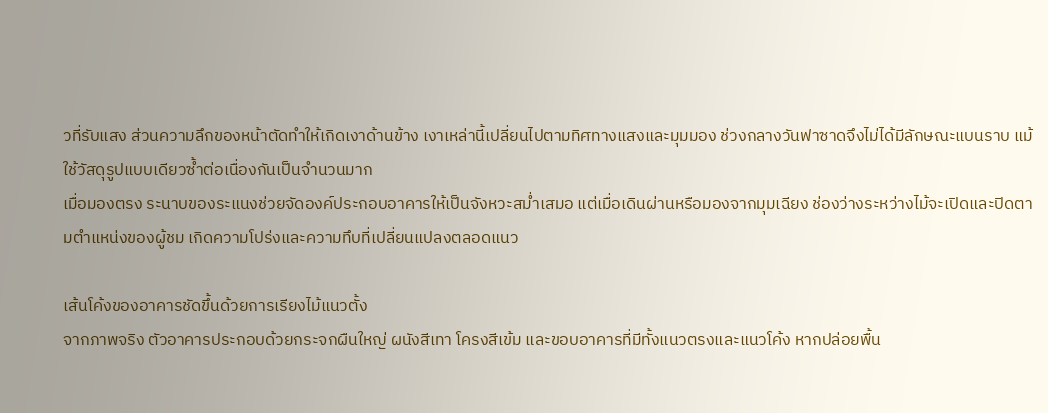วที่รับแสง ส่วนความลึกของหน้าตัดทำให้เกิดเงาด้านข้าง เงาเหล่านี้เปลี่ยนไปตามทิศทางแสงและมุมมอง ช่วงกลางวันฟาซาดจึงไม่ได้มีลักษณะแบนราบ แม้ใช้วัสดุรูปแบบเดียวซ้ำต่อเนื่องกันเป็นจำนวนมาก
เมื่อมองตรง ระนาบของระแนงช่วยจัดองค์ประกอบอาคารให้เป็นจังหวะสม่ำเสมอ แต่เมื่อเดินผ่านหรือมองจากมุมเฉียง ช่องว่างระหว่างไม้จะเปิดและปิดตามตำแหน่งของผู้ชม เกิดความโปร่งและความทึบที่เปลี่ยนแปลงตลอดแนว

เส้นโค้งของอาคารชัดขึ้นด้วยการเรียงไม้แนวตั้ง
จากภาพจริง ตัวอาคารประกอบด้วยกระจกผืนใหญ่ ผนังสีเทา โครงสีเข้ม และขอบอาคารที่มีทั้งแนวตรงและแนวโค้ง หากปล่อยพื้น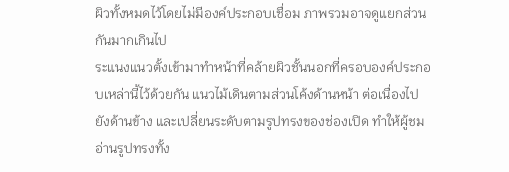ผิวทั้งหมดไว้โดยไม่มีองค์ประกอบเชื่อม ภาพรวมอาจดูแยกส่วนกันมากเกินไป
ระแนงแนวตั้งเข้ามาทำหน้าที่คล้ายผิวชั้นนอกที่ครอบองค์ประกอบเหล่านี้ไว้ด้วยกัน แนวไม้เดินตามส่วนโค้งด้านหน้า ต่อเนื่องไปยังด้านข้าง และเปลี่ยนระดับตามรูปทรงของช่องเปิด ทำให้ผู้ชมอ่านรูปทรงทั้ง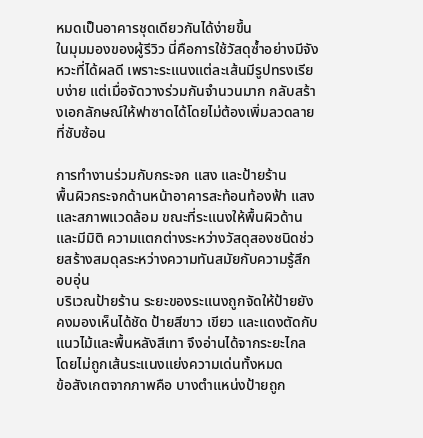หมดเป็นอาคารชุดเดียวกันได้ง่ายขึ้น
ในมุมมองของผู้รีวิว นี่คือการใช้วัสดุซ้ำอย่างมีจังหวะที่ได้ผลดี เพราะระแนงแต่ละเส้นมีรูปทรงเรียบง่าย แต่เมื่อจัดวางร่วมกันจำนวนมาก กลับสร้างเอกลักษณ์ให้ฟาซาดได้โดยไม่ต้องเพิ่มลวดลายที่ซับซ้อน

การทำงานร่วมกับกระจก แสง และป้ายร้าน
พื้นผิวกระจกด้านหน้าอาคารสะท้อนท้องฟ้า แสง และสภาพแวดล้อม ขณะที่ระแนงให้พื้นผิวด้านและมีมิติ ความแตกต่างระหว่างวัสดุสองชนิดช่วยสร้างสมดุลระหว่างความทันสมัยกับความรู้สึกอบอุ่น
บริเวณป้ายร้าน ระยะของระแนงถูกจัดให้ป้ายยังคงมองเห็นได้ชัด ป้ายสีขาว เขียว และแดงตัดกับแนวไม้และพื้นหลังสีเทา จึงอ่านได้จากระยะไกลโดยไม่ถูกเส้นระแนงแย่งความเด่นทั้งหมด
ข้อสังเกตจากภาพคือ บางตำแหน่งป้ายถูก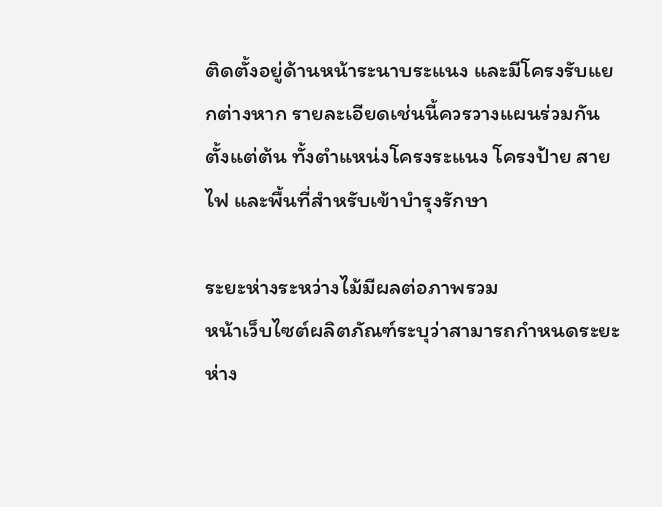ติดตั้งอยู่ด้านหน้าระนาบระแนง และมีโครงรับแยกต่างหาก รายละเอียดเช่นนี้ควรวางแผนร่วมกันตั้งแต่ต้น ทั้งตำแหน่งโครงระแนง โครงป้าย สายไฟ และพื้นที่สำหรับเข้าบำรุงรักษา

ระยะห่างระหว่างไม้มีผลต่อภาพรวม
หน้าเว็บไซต์ผลิตภัณฑ์ระบุว่าสามารถกำหนดระยะห่าง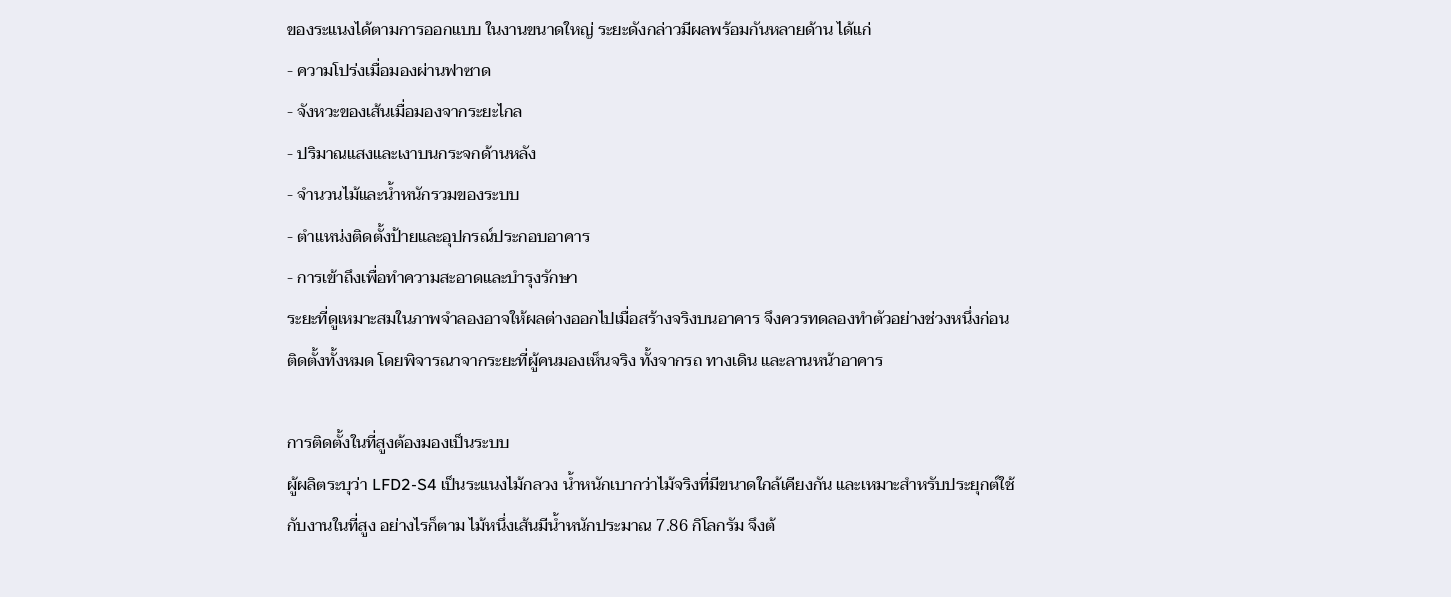ของระแนงได้ตามการออกแบบ ในงานขนาดใหญ่ ระยะดังกล่าวมีผลพร้อมกันหลายด้าน ได้แก่
- ความโปร่งเมื่อมองผ่านฟาซาด
- จังหวะของเส้นเมื่อมองจากระยะไกล
- ปริมาณแสงและเงาบนกระจกด้านหลัง
- จำนวนไม้และน้ำหนักรวมของระบบ
- ตำแหน่งติดตั้งป้ายและอุปกรณ์ประกอบอาคาร
- การเข้าถึงเพื่อทำความสะอาดและบำรุงรักษา
ระยะที่ดูเหมาะสมในภาพจำลองอาจให้ผลต่างออกไปเมื่อสร้างจริงบนอาคาร จึงควรทดลองทำตัวอย่างช่วงหนึ่งก่อนติดตั้งทั้งหมด โดยพิจารณาจากระยะที่ผู้คนมองเห็นจริง ทั้งจากรถ ทางเดิน และลานหน้าอาคาร

การติดตั้งในที่สูงต้องมองเป็นระบบ
ผู้ผลิตระบุว่า LFD2-S4 เป็นระแนงไม้กลวง น้ำหนักเบากว่าไม้จริงที่มีขนาดใกล้เคียงกัน และเหมาะสำหรับประยุกต์ใช้กับงานในที่สูง อย่างไรก็ตาม ไม้หนึ่งเส้นมีน้ำหนักประมาณ 7.86 กิโลกรัม จึงต้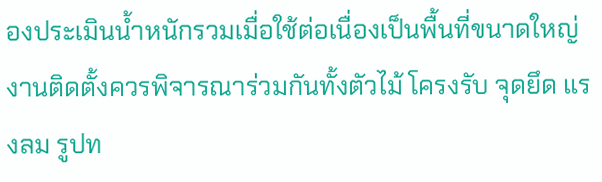องประเมินน้ำหนักรวมเมื่อใช้ต่อเนื่องเป็นพื้นที่ขนาดใหญ่
งานติดตั้งควรพิจารณาร่วมกันทั้งตัวไม้ โครงรับ จุดยึด แรงลม รูปท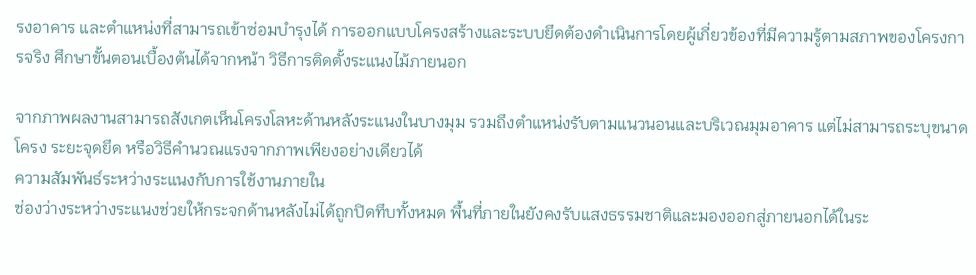รงอาคาร และตำแหน่งที่สามารถเข้าซ่อมบำรุงได้ การออกแบบโครงสร้างและระบบยึดต้องดำเนินการโดยผู้เกี่ยวข้องที่มีความรู้ตามสภาพของโครงการจริง ศึกษาขั้นตอนเบื้องต้นได้จากหน้า วิธีการติดตั้งระแนงไม้ภายนอก

จากภาพผลงานสามารถสังเกตเห็นโครงโลหะด้านหลังระแนงในบางมุม รวมถึงตำแหน่งรับตามแนวนอนและบริเวณมุมอาคาร แต่ไม่สามารถระบุขนาดโครง ระยะจุดยึด หรือวิธีคำนวณแรงจากภาพเพียงอย่างเดียวได้
ความสัมพันธ์ระหว่างระแนงกับการใช้งานภายใน
ช่องว่างระหว่างระแนงช่วยให้กระจกด้านหลังไม่ได้ถูกปิดทึบทั้งหมด พื้นที่ภายในยังคงรับแสงธรรมชาติและมองออกสู่ภายนอกได้ในระ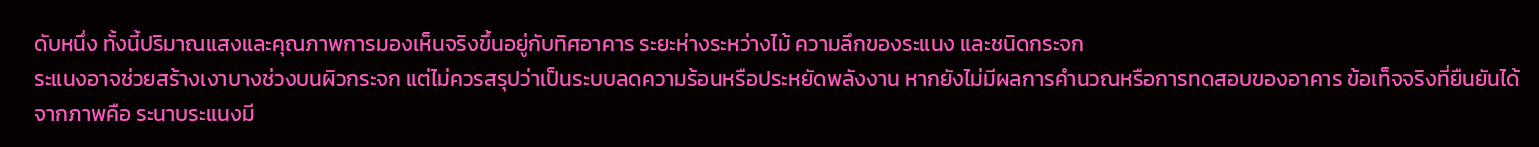ดับหนึ่ง ทั้งนี้ปริมาณแสงและคุณภาพการมองเห็นจริงขึ้นอยู่กับทิศอาคาร ระยะห่างระหว่างไม้ ความลึกของระแนง และชนิดกระจก
ระแนงอาจช่วยสร้างเงาบางช่วงบนผิวกระจก แต่ไม่ควรสรุปว่าเป็นระบบลดความร้อนหรือประหยัดพลังงาน หากยังไม่มีผลการคำนวณหรือการทดสอบของอาคาร ข้อเท็จจริงที่ยืนยันได้จากภาพคือ ระนาบระแนงมี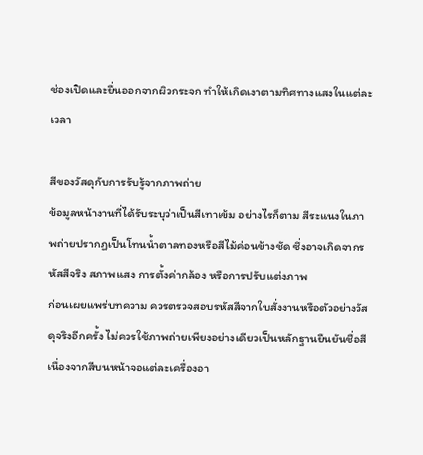ช่องเปิดและยื่นออกจากผิวกระจก ทำให้เกิดเงาตามทิศทางแสงในแต่ละเวลา

สีของวัสดุกับการรับรู้จากภาพถ่าย
ข้อมูลหน้างานที่ได้รับระบุว่าเป็นสีเทาเข้ม อย่างไรก็ตาม สีระแนงในภาพถ่ายปรากฏเป็นโทนน้ำตาลทองหรือสีไม้ค่อนข้างชัด ซึ่งอาจเกิดจากรหัสสีจริง สภาพแสง การตั้งค่ากล้อง หรือการปรับแต่งภาพ
ก่อนเผยแพร่บทความ ควรตรวจสอบรหัสสีจากใบสั่งงานหรือตัวอย่างวัสดุจริงอีกครั้ง ไม่ควรใช้ภาพถ่ายเพียงอย่างเดียวเป็นหลักฐานยืนยันชื่อสี เนื่องจากสีบนหน้าจอแต่ละเครื่องอา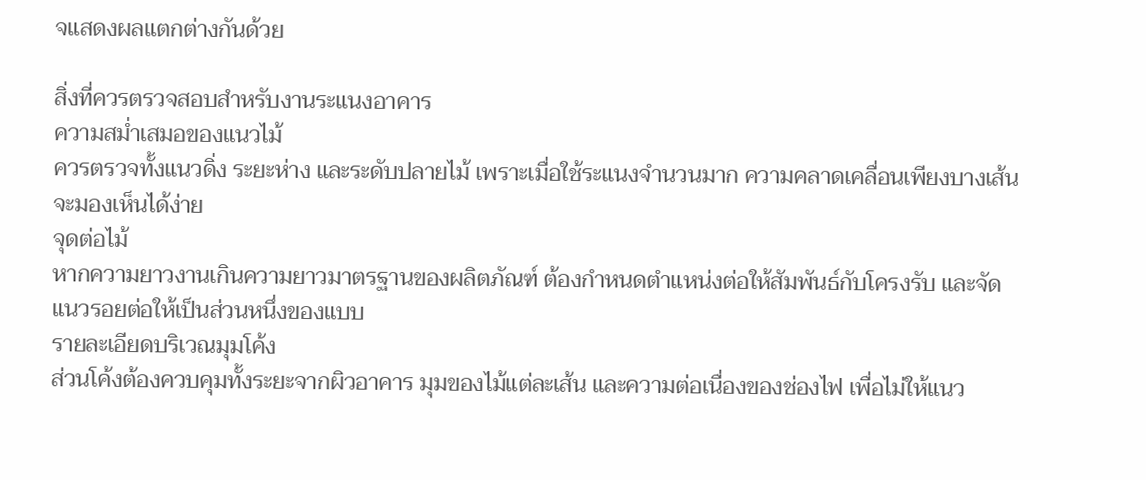จแสดงผลแตกต่างกันด้วย

สิ่งที่ควรตรวจสอบสำหรับงานระแนงอาคาร
ความสม่ำเสมอของแนวไม้
ควรตรวจทั้งแนวดิ่ง ระยะห่าง และระดับปลายไม้ เพราะเมื่อใช้ระแนงจำนวนมาก ความคลาดเคลื่อนเพียงบางเส้นจะมองเห็นได้ง่าย
จุดต่อไม้
หากความยาวงานเกินความยาวมาตรฐานของผลิตภัณฑ์ ต้องกำหนดตำแหน่งต่อให้สัมพันธ์กับโครงรับ และจัดแนวรอยต่อให้เป็นส่วนหนึ่งของแบบ
รายละเอียดบริเวณมุมโค้ง
ส่วนโค้งต้องควบคุมทั้งระยะจากผิวอาคาร มุมของไม้แต่ละเส้น และความต่อเนื่องของช่องไฟ เพื่อไม่ให้แนว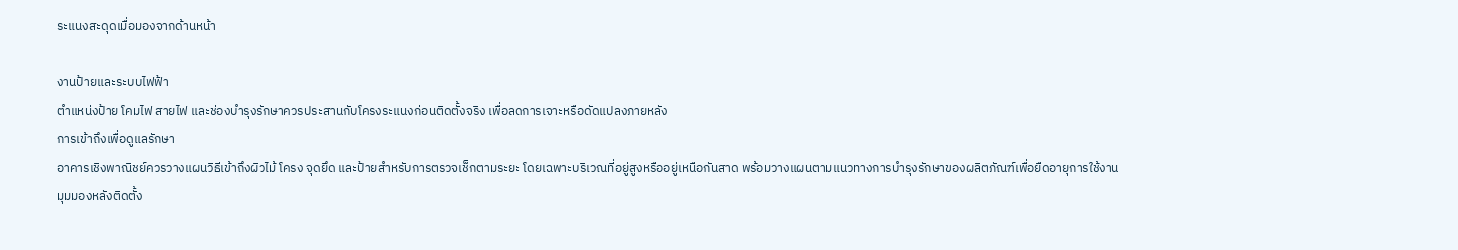ระแนงสะดุดเมื่อมองจากด้านหน้า

งานป้ายและระบบไฟฟ้า
ตำแหน่งป้าย โคมไฟ สายไฟ และช่องบำรุงรักษาควรประสานกับโครงระแนงก่อนติดตั้งจริง เพื่อลดการเจาะหรือดัดแปลงภายหลัง
การเข้าถึงเพื่อดูแลรักษา
อาคารเชิงพาณิชย์ควรวางแผนวิธีเข้าถึงผิวไม้ โครง จุดยึด และป้ายสำหรับการตรวจเช็กตามระยะ โดยเฉพาะบริเวณที่อยู่สูงหรืออยู่เหนือกันสาด พร้อมวางแผนตามแนวทางการบำรุงรักษาของผลิตภัณฑ์เพื่อยืดอายุการใช้งาน
มุมมองหลังติดตั้ง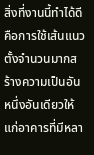สิ่งที่งานนี้ทำได้ดีคือการใช้เส้นแนวตั้งจำนวนมากสร้างความเป็นอันหนึ่งอันเดียวให้แก่อาคารที่มีหลา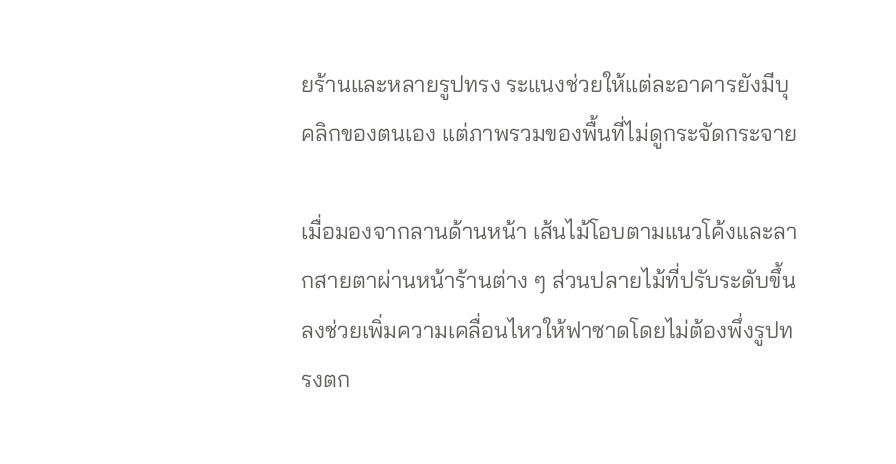ยร้านและหลายรูปทรง ระแนงช่วยให้แต่ละอาคารยังมีบุคลิกของตนเอง แต่ภาพรวมของพื้นที่ไม่ดูกระจัดกระจาย

เมื่อมองจากลานด้านหน้า เส้นไม้โอบตามแนวโค้งและลากสายตาผ่านหน้าร้านต่าง ๆ ส่วนปลายไม้ที่ปรับระดับขึ้นลงช่วยเพิ่มความเคลื่อนไหวให้ฟาซาดโดยไม่ต้องพึ่งรูปทรงตก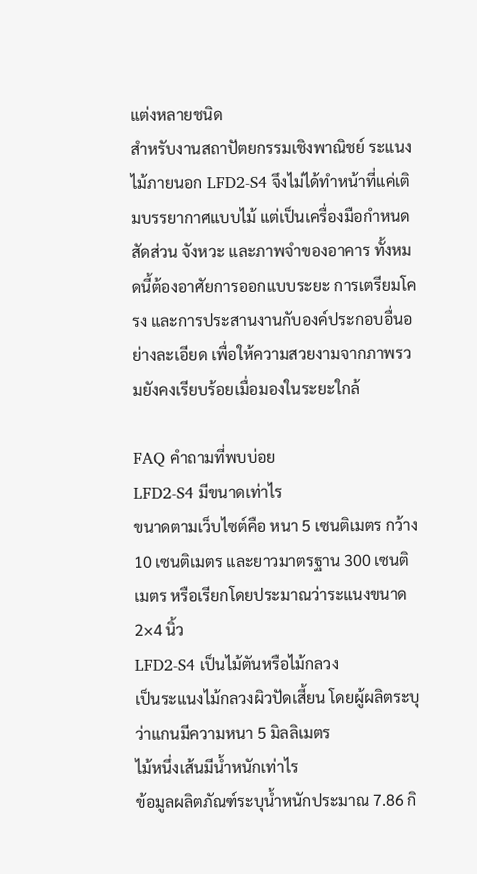แต่งหลายชนิด
สำหรับงานสถาปัตยกรรมเชิงพาณิชย์ ระแนงไม้ภายนอก LFD2-S4 จึงไม่ได้ทำหน้าที่แค่เติมบรรยากาศแบบไม้ แต่เป็นเครื่องมือกำหนดสัดส่วน จังหวะ และภาพจำของอาคาร ทั้งหมดนี้ต้องอาศัยการออกแบบระยะ การเตรียมโครง และการประสานงานกับองค์ประกอบอื่นอย่างละเอียด เพื่อให้ความสวยงามจากภาพรวมยังคงเรียบร้อยเมื่อมองในระยะใกล้

FAQ คำถามที่พบบ่อย
LFD2-S4 มีขนาดเท่าไร
ขนาดตามเว็บไซต์คือ หนา 5 เซนติเมตร กว้าง 10 เซนติเมตร และยาวมาตรฐาน 300 เซนติเมตร หรือเรียกโดยประมาณว่าระแนงขนาด 2×4 นิ้ว
LFD2-S4 เป็นไม้ตันหรือไม้กลวง
เป็นระแนงไม้กลวงผิวปัดเสี้ยน โดยผู้ผลิตระบุว่าแกนมีความหนา 5 มิลลิเมตร
ไม้หนึ่งเส้นมีน้ำหนักเท่าไร
ข้อมูลผลิตภัณฑ์ระบุน้ำหนักประมาณ 7.86 กิ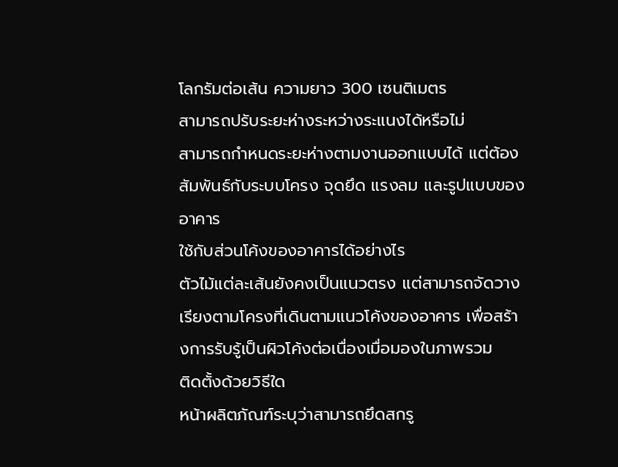โลกรัมต่อเส้น ความยาว 300 เซนติเมตร
สามารถปรับระยะห่างระหว่างระแนงได้หรือไม่
สามารถกำหนดระยะห่างตามงานออกแบบได้ แต่ต้องสัมพันธ์กับระบบโครง จุดยึด แรงลม และรูปแบบของอาคาร
ใช้กับส่วนโค้งของอาคารได้อย่างไร
ตัวไม้แต่ละเส้นยังคงเป็นแนวตรง แต่สามารถจัดวางเรียงตามโครงที่เดินตามแนวโค้งของอาคาร เพื่อสร้างการรับรู้เป็นผิวโค้งต่อเนื่องเมื่อมองในภาพรวม
ติดตั้งด้วยวิธีใด
หน้าผลิตภัณฑ์ระบุว่าสามารถยึดสกรู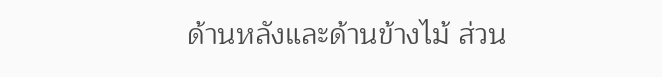ด้านหลังและด้านข้างไม้ ส่วน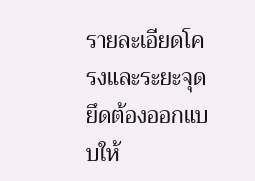รายละเอียดโครงและระยะจุดยึดต้องออกแบบให้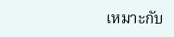เหมาะกับ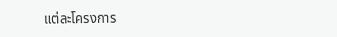แต่ละโครงการ